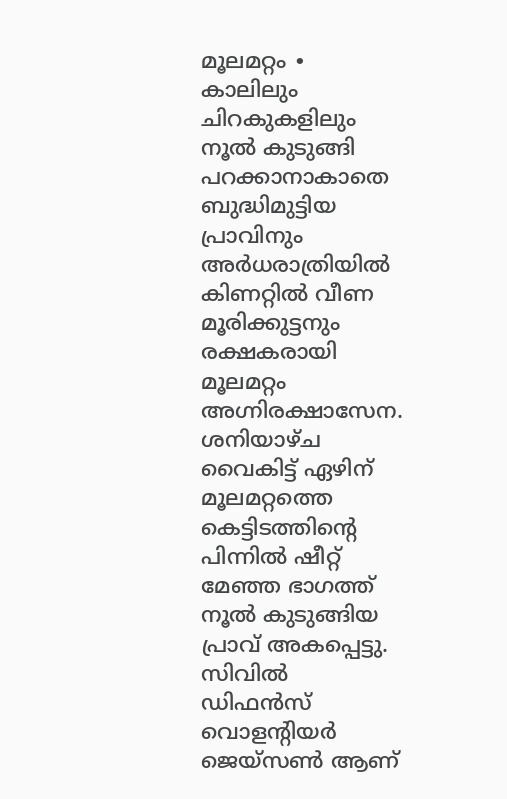മൂലമറ്റം ∙ കാലിലും ചിറകുകളിലും നൂൽ കുടുങ്ങി പറക്കാനാകാതെ ബുദ്ധിമുട്ടിയ പ്രാവിനും അർധരാത്രിയിൽ കിണറ്റിൽ വീണ മൂരിക്കുട്ടനും രക്ഷകരായി മൂലമറ്റം അഗ്നിരക്ഷാസേന. ശനിയാഴ്ച വൈകിട്ട് ഏഴിന് മൂലമറ്റത്തെ കെട്ടിടത്തിന്റെ പിന്നിൽ ഷീറ്റ് മേഞ്ഞ ഭാഗത്ത് നൂൽ കുടുങ്ങിയ പ്രാവ് അകപ്പെട്ടു.
സിവിൽ ഡിഫൻസ് വൊളന്റിയർ ജെയ്സൺ ആണ്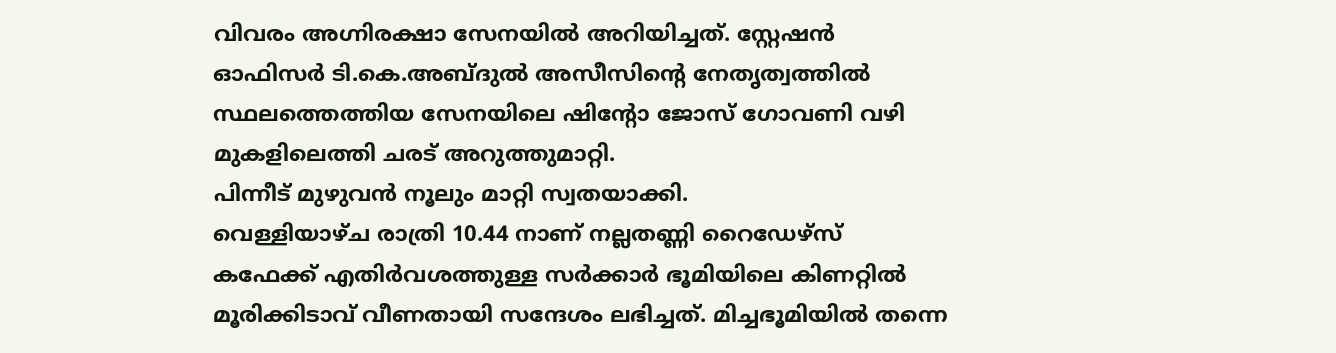വിവരം അഗ്നിരക്ഷാ സേനയിൽ അറിയിച്ചത്. സ്റ്റേഷൻ ഓഫിസർ ടി.കെ.അബ്ദുൽ അസീസിന്റെ നേതൃത്വത്തിൽ സ്ഥലത്തെത്തിയ സേനയിലെ ഷിന്റോ ജോസ് ഗോവണി വഴി മുകളിലെത്തി ചരട് അറുത്തുമാറ്റി.
പിന്നീട് മുഴുവൻ നൂലും മാറ്റി സ്വതയാക്കി.
വെള്ളിയാഴ്ച രാത്രി 10.44 നാണ് നല്ലതണ്ണി റൈഡേഴ്സ് കഫേക്ക് എതിർവശത്തുള്ള സർക്കാർ ഭൂമിയിലെ കിണറ്റിൽ മൂരിക്കിടാവ് വീണതായി സന്ദേശം ലഭിച്ചത്. മിച്ചഭൂമിയിൽ തന്നെ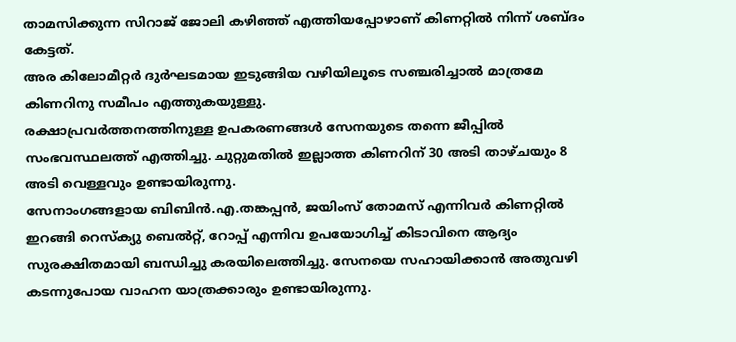താമസിക്കുന്ന സിറാജ് ജോലി കഴിഞ്ഞ് എത്തിയപ്പോഴാണ് കിണറ്റിൽ നിന്ന് ശബ്ദം കേട്ടത്.
അര കിലോമീറ്റർ ദുർഘടമായ ഇടുങ്ങിയ വഴിയിലൂടെ സഞ്ചരിച്ചാൽ മാത്രമേ കിണറിനു സമീപം എത്തുകയുള്ളു.
രക്ഷാപ്രവർത്തനത്തിനുള്ള ഉപകരണങ്ങൾ സേനയുടെ തന്നെ ജീപ്പിൽ സംഭവസ്ഥലത്ത് എത്തിച്ചു. ചുറ്റുമതിൽ ഇല്ലാത്ത കിണറിന് 30 അടി താഴ്ചയും 8 അടി വെള്ളവും ഉണ്ടായിരുന്നു.
സേനാംഗങ്ങളായ ബിബിൻ.എ.തങ്കപ്പൻ, ജയിംസ് തോമസ് എന്നിവർ കിണറ്റിൽ ഇറങ്ങി റെസ്ക്യു ബെൽറ്റ്, റോപ്പ് എന്നിവ ഉപയോഗിച്ച് കിടാവിനെ ആദ്യം സുരക്ഷിതമായി ബന്ധിച്ചു കരയിലെത്തിച്ചു. സേനയെ സഹായിക്കാൻ അതുവഴി കടന്നുപോയ വാഹന യാത്രക്കാരും ഉണ്ടായിരുന്നു.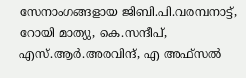സേനാംഗങ്ങളായ ജിബി.പി.വരമ്പനാട്ട്, റോയി മാത്യു, കെ.സന്ദീപ്, എസ്.ആർ.അരവിന്ദ്, എ അഫ്സൽ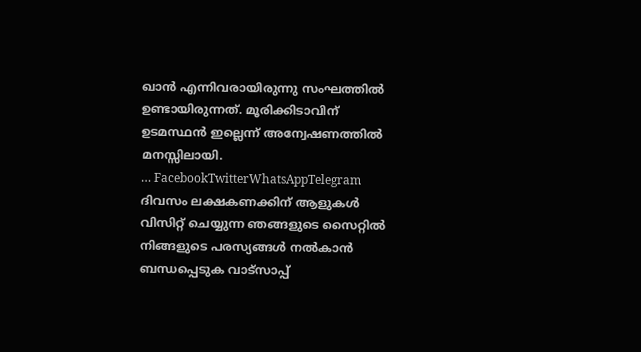ഖാൻ എന്നിവരായിരുന്നു സംഘത്തിൽ ഉണ്ടായിരുന്നത്. മൂരിക്കിടാവിന് ഉടമസ്ഥൻ ഇല്ലെന്ന് അന്വേഷണത്തിൽ മനസ്സിലായി.
… FacebookTwitterWhatsAppTelegram
ദിവസം ലക്ഷകണക്കിന് ആളുകൾ വിസിറ്റ് ചെയ്യുന്ന ഞങ്ങളുടെ സൈറ്റിൽ നിങ്ങളുടെ പരസ്യങ്ങൾ നൽകാൻ ബന്ധപ്പെടുക വാട്സാപ്പ്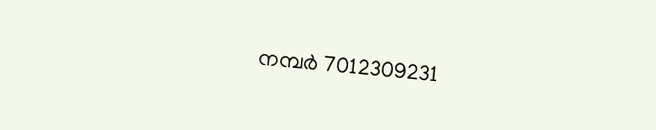നമ്പർ 7012309231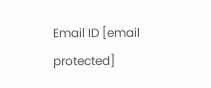Email ID [email protected]